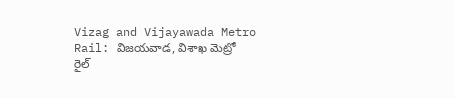Vizag and Vijayawada Metro Rail: విజయవాడ, విశాఖ మెట్రో రైల్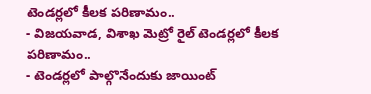టెండర్లలో కీలక పరిణామం..
- విజయవాడ, విశాఖ మెట్రో రైల్ టెండర్లలో కీలక పరిణామం..
- టెండర్లలో పాల్గొనేందుకు జాయింట్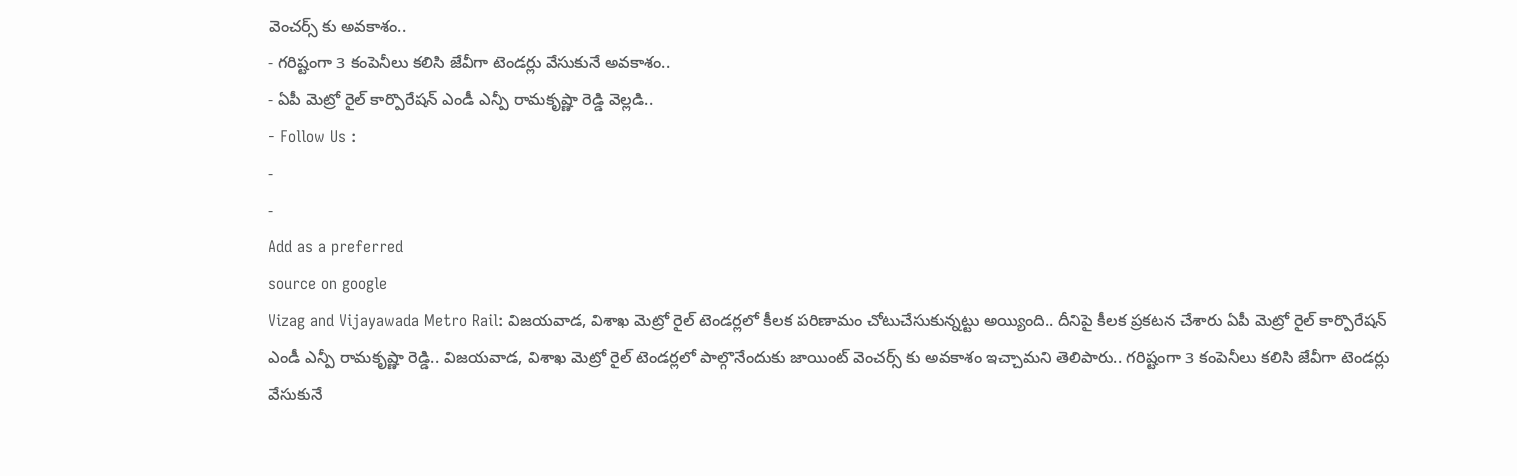వెంచర్స్ కు అవకాశం..
- గరిష్టంగా 3 కంపెనీలు కలిసి జేవీగా టెండర్లు వేసుకునే అవకాశం..
- ఏపీ మెట్రో రైల్ కార్పొరేషన్ ఎండీ ఎన్పీ రామకృష్ణా రెడ్డి వెల్లడి..
- Follow Us :
-
-
Add as a preferred
source on google
Vizag and Vijayawada Metro Rail: విజయవాడ, విశాఖ మెట్రో రైల్ టెండర్లలో కీలక పరిణామం చోటుచేసుకున్నట్టు అయ్యింది.. దీనిపై కీలక ప్రకటన చేశారు ఏపీ మెట్రో రైల్ కార్పొరేషన్ ఎండీ ఎన్పీ రామకృష్ణా రెడ్డి.. విజయవాడ, విశాఖ మెట్రో రైల్ టెండర్లలో పాల్గొనేందుకు జాయింట్ వెంచర్స్ కు అవకాశం ఇచ్చామని తెలిపారు.. గరిష్టంగా 3 కంపెనీలు కలిసి జేవీగా టెండర్లు వేసుకునే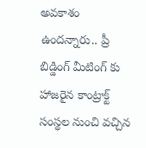అవకాశం ఉందన్నారు.. ప్రీ బిడ్డింగ్ మీటింగ్ కు హాజరైన కాంట్రాక్ట్ సంస్థల నుంచి వచ్చిన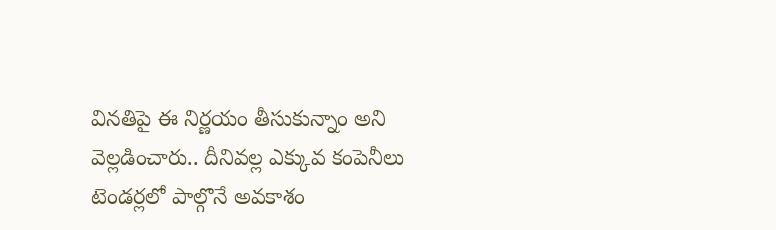వినతిపై ఈ నిర్ణయం తీసుకున్నాం అని వెల్లడించారు.. దీనివల్ల ఎక్కువ కంపెనీలు టెండర్లలో పాల్గొనే అవకాశం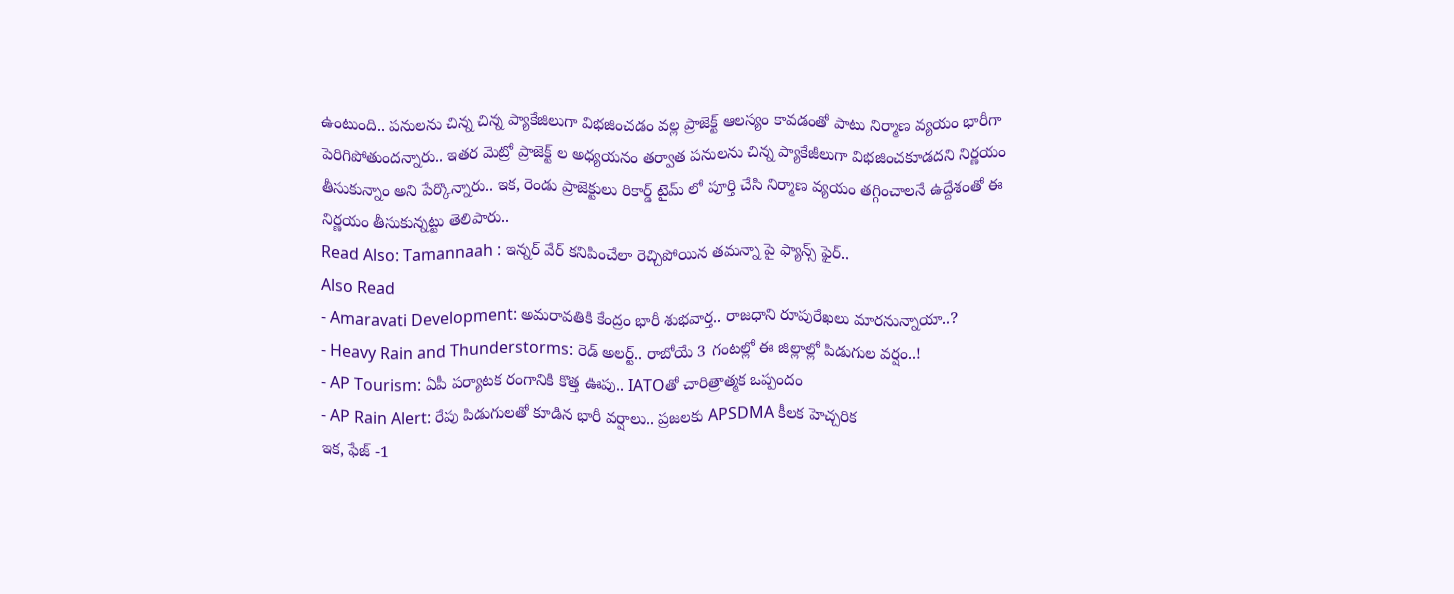ఉంటుంది.. పనులను చిన్న చిన్న ప్యాకేజిలుగా విభజించడం వల్ల ప్రాజెక్ట్ ఆలస్యం కావడంతో పాటు నిర్మాణ వ్యయం భారీగా పెరిగిపోతుందన్నారు.. ఇతర మెట్రో ప్రాజెక్ట్ ల అధ్యయనం తర్వాత పనులను చిన్న ప్యాకేజీలుగా విభజించకూడదని నిర్ణయం తీసుకున్నాం అని పేర్కొన్నారు.. ఇక, రెండు ప్రాజెక్టులు రికార్డ్ టైమ్ లో పూర్తి చేసి నిర్మాణ వ్యయం తగ్గించాలనే ఉద్దేశంతో ఈ నిర్ణయం తీసుకున్నట్టు తెలిపారు..
Read Also: Tamannaah : ఇన్నర్ వేర్ కనిపించేలా రెచ్చిపోయిన తమన్నా పై ఫ్యాన్స్ ఫైర్..
Also Read
- Amaravati Development: అమరావతికి కేంద్రం భారీ శుభవార్త.. రాజధాని రూపురేఖలు మారనున్నాయా..?
- Heavy Rain and Thunderstorms: రెడ్ అలర్ట్.. రాబోయే 3 గంటల్లో ఈ జిల్లాల్లో పిడుగుల వర్షం..!
- AP Tourism: ఏపీ పర్యాటక రంగానికి కొత్త ఊపు.. IATOతో చారిత్రాత్మక ఒప్పందం
- AP Rain Alert: రేపు పిడుగులతో కూడిన భారీ వర్షాలు.. ప్రజలకు APSDMA కీలక హెచ్చరిక
ఇక, ఫేజ్ -1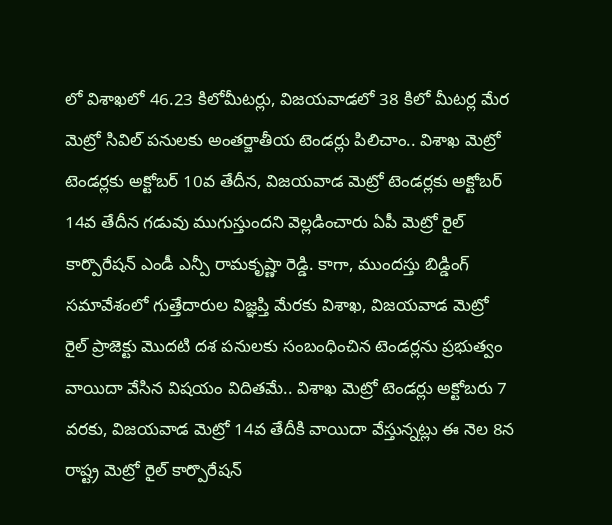లో విశాఖలో 46.23 కిలోమీటర్లు, విజయవాడలో 38 కిలో మీటర్ల మేర మెట్రో సివిల్ పనులకు అంతర్జాతీయ టెండర్లు పిలిచాం.. విశాఖ మెట్రో టెండర్లకు అక్టోబర్ 10వ తేదీన, విజయవాడ మెట్రో టెండర్లకు అక్టోబర్ 14వ తేదీన గడువు ముగుస్తుందని వెల్లడించారు ఏపీ మెట్రో రైల్ కార్పొరేషన్ ఎండీ ఎన్పీ రామకృష్ణా రెడ్డి. కాగా, ముందస్తు బిడ్డింగ్ సమావేశంలో గుత్తేదారుల విజ్ఞప్తి మేరకు విశాఖ, విజయవాడ మెట్రో రైల్ ప్రాజెక్టు మొదటి దశ పనులకు సంబంధించిన టెండర్లను ప్రభుత్వం వాయిదా వేసిన విషయం విదితమే.. విశాఖ మెట్రో టెండర్లు అక్టోబరు 7 వరకు, విజయవాడ మెట్రో 14వ తేదీకి వాయిదా వేస్తున్నట్లు ఈ నెల 8న రాష్ట్ర మెట్రో రైల్ కార్పొరేషన్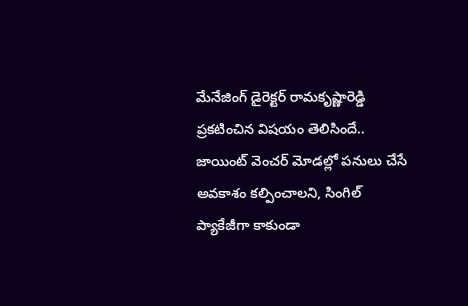మేనేజింగ్ డైరెక్టర్ రామకృష్ణారెడ్డి ప్రకటించిన విషయం తెలిసిందే.. జాయింట్ వెంచర్ మోడల్లో పనులు చేసే అవకాశం కల్పించాలని, సింగిల్ ప్యాకేజీగా కాకుండా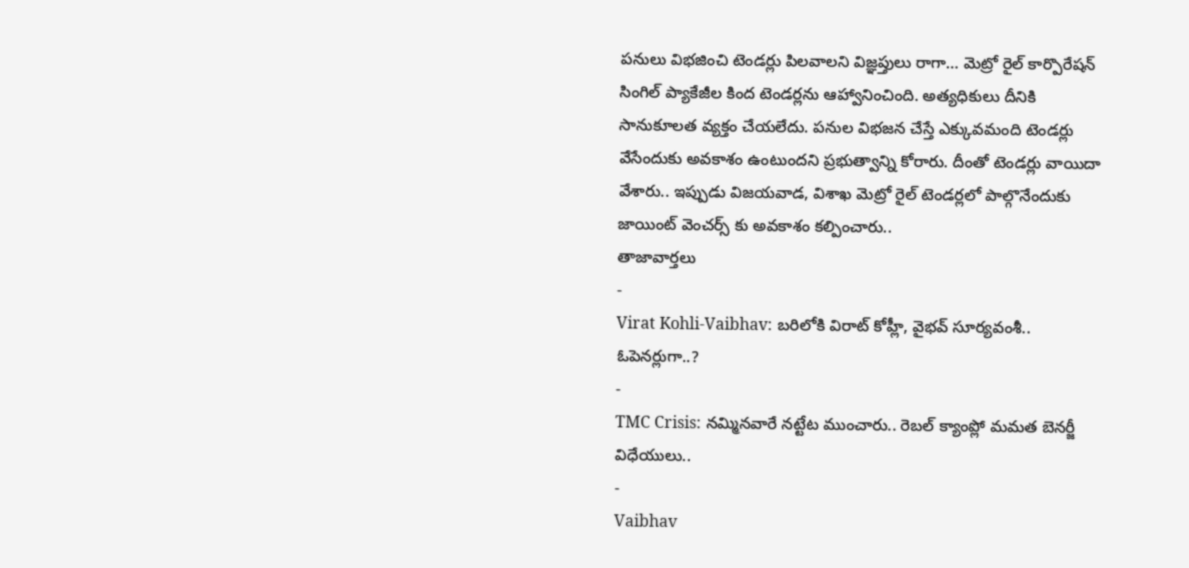పనులు విభజించి టెండర్లు పిలవాలని విజ్ఞప్తులు రాగా… మెట్రో రైల్ కార్పొరేషన్ సింగిల్ ప్యాకేజీల కింద టెండర్లను ఆహ్వానించింది. అత్యధికులు దీనికి సానుకూలత వ్యక్తం చేయలేదు. పనుల విభజన చేస్తే ఎక్కువమంది టెండర్లు వేసేందుకు అవకాశం ఉంటుందని ప్రభుత్వాన్ని కోరారు. దీంతో టెండర్లు వాయిదా వేశారు.. ఇప్పుడు విజయవాడ, విశాఖ మెట్రో రైల్ టెండర్లలో పాల్గొనేందుకు జాయింట్ వెంచర్స్ కు అవకాశం కల్పించారు..
తాజావార్తలు
-
Virat Kohli-Vaibhav: బరిలోకి విరాట్ కోహ్లీ, వైభవ్ సూర్యవంశీ.. ఓపెనర్లుగా..?
-
TMC Crisis: నమ్మినవారే నట్టేట ముంచారు.. రెబల్ క్యాంప్లో మమత బెనర్జీ విధేయులు..
-
Vaibhav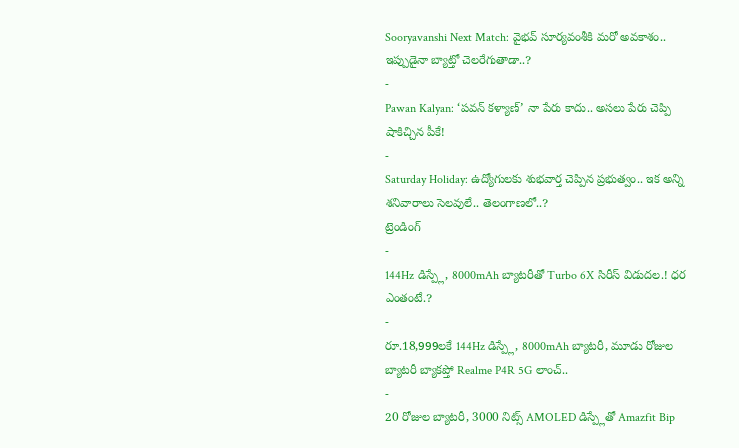Sooryavanshi Next Match: వైభవ్ సూర్యవంశీకి మరో అవకాశం.. ఇప్పుడైనా బ్యాట్తో చెలరేగుతాడా..?
-
Pawan Kalyan: ‘పవన్ కళ్యాణ్’ నా పేరు కాదు.. అసలు పేరు చెప్పి షాకిచ్చిన పీకే!
-
Saturday Holiday: ఉద్యోగులకు శుభవార్త చెప్పిన ప్రభుత్వం.. ఇక అన్ని శనివారాలు సెలవులే.. తెలంగాణలో..?
ట్రెండింగ్
-
144Hz డిస్ప్లే, 8000mAh బ్యాటరీతో Turbo 6X సిరీస్ విడుదల.! ధర ఎంతంటే.?
-
రూ.18,999లకే 144Hz డిస్ప్లే, 8000mAh బ్యాటరీ, మూడు రోజుల బ్యాటరీ బ్యాకప్తో Realme P4R 5G లాంచ్..
-
20 రోజుల బ్యాటరీ, 3000 నిట్స్ AMOLED డిస్ప్లేతో Amazfit Bip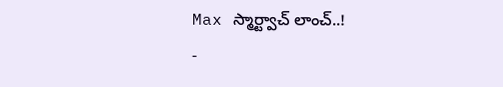Max స్మార్ట్వాచ్ లాంచ్..!
-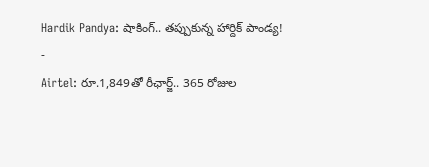Hardik Pandya: షాకింగ్.. తప్పుకున్న హార్దిక్ పాండ్య!
-
Airtel: రూ.1,849తో రీఛార్జ్.. 365 రోజుల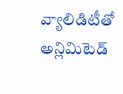వ్యాలిడిటీతో అన్లిమిటెడ్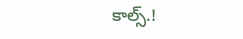కాల్స్.!